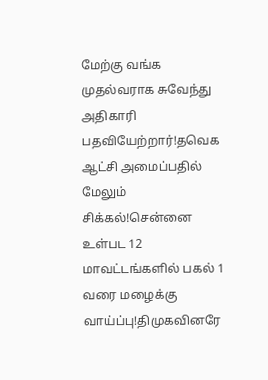மேற்கு வங்க முதல்வராக சுவேந்து அதிகாரி பதவியேற்றார்!தவெக ஆட்சி அமைப்பதில் மேலும் சிக்கல்!சென்னை உள்பட 12 மாவட்டங்களில் பகல் 1 வரை மழைக்கு வாய்ப்பு!திமுகவினரே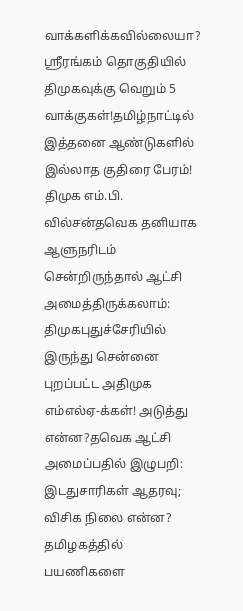வாக்களிக்கவில்லையா? ஸ்ரீரங்கம் தொகுதியில் திமுகவுக்கு வெறும் 5 வாக்குகள்!தமிழ்நாட்டில் இத்தனை ஆண்டுகளில் இல்லாத குதிரை பேரம்! திமுக எம்.பி. வில்சன்தவெக தனியாக ஆளுநரிடம் சென்றிருந்தால் ஆட்சி அமைத்திருக்கலாம்: திமுகபுதுச்சேரியில் இருந்து சென்னை புறப்பட்ட அதிமுக எம்எல்ஏ-க்கள்! அடுத்து என்ன?தவெக ஆட்சி அமைப்பதில் இழுபறி: இடதுசாரிகள் ஆதரவு; விசிக நிலை என்ன? தமிழகத்தில் பயணிகளை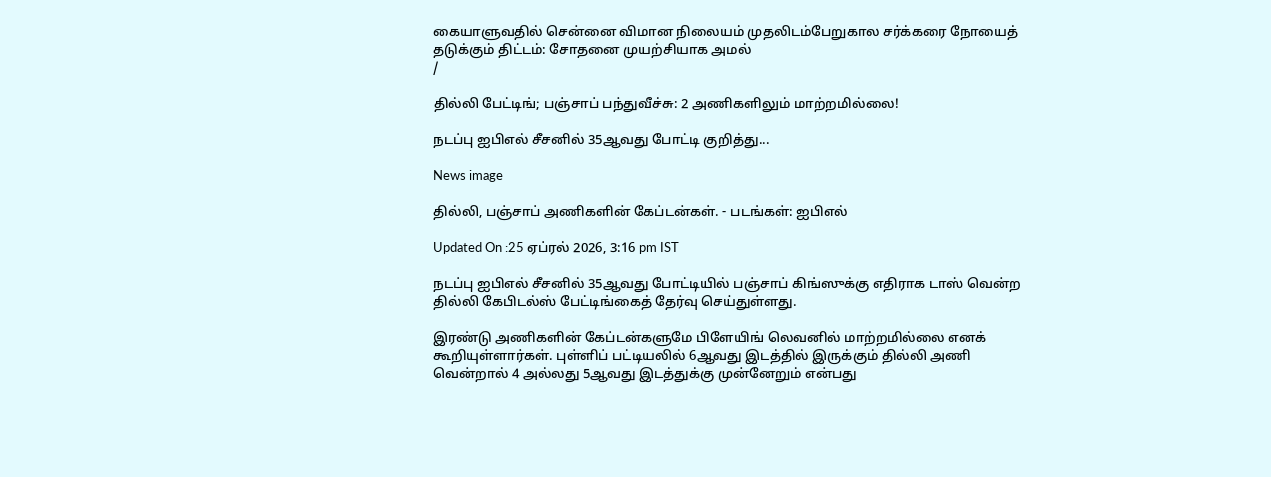கையாளுவதில் சென்னை விமான நிலையம் முதலிடம்பேறுகால சர்க்கரை நோயைத் தடுக்கும் திட்டம்: சோதனை முயற்சியாக அமல்
/

தில்லி பேட்டிங்; பஞ்சாப் பந்துவீச்சு: 2 அணிகளிலும் மாற்றமில்லை!

நடப்பு ஐபிஎல் சீசனில் 35ஆவது போட்டி குறித்து...

News image

தில்லி, பஞ்சாப் அணிகளின் கேப்டன்கள். - படங்கள்: ஐபிஎல்

Updated On :25 ஏப்ரல் 2026, 3:16 pm IST

நடப்பு ஐபிஎல் சீசனில் 35ஆவது போட்டியில் பஞ்சாப் கிங்ஸுக்கு எதிராக டாஸ் வென்ற தில்லி கேபிடல்ஸ் பேட்டிங்கைத் தேர்வு செய்துள்ளது.

இரண்டு அணிகளின் கேப்டன்களுமே பிளேயிங் லெவனில் மாற்றமில்லை எனக் கூறியுள்ளார்கள். புள்ளிப் பட்டியலில் 6ஆவது இடத்தில் இருக்கும் தில்லி அணி வென்றால் 4 அல்லது 5ஆவது இடத்துக்கு முன்னேறும் என்பது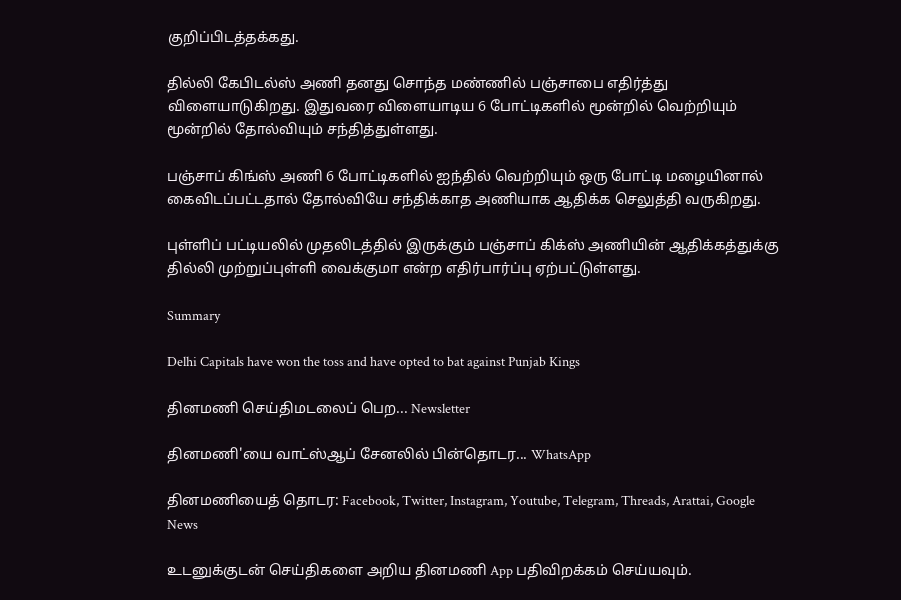குறிப்பிடத்தக்கது.

தில்லி கேபிடல்ஸ் அணி தனது சொந்த மண்ணில் பஞ்சாபை எதிர்த்து விளையாடுகிறது. இதுவரை விளையாடிய 6 போட்டிகளில் மூன்றில் வெற்றியும் மூன்றில் தோல்வியும் சந்தித்துள்ளது.

பஞ்சாப் கிங்ஸ் அணி 6 போட்டிகளில் ஐந்தில் வெற்றியும் ஒரு போட்டி மழையினால் கைவிடப்பட்டதால் தோல்வியே சந்திக்காத அணியாக ஆதிக்க செலுத்தி வருகிறது.

புள்ளிப் பட்டியலில் முதலிடத்தில் இருக்கும் பஞ்சாப் கிக்ஸ் அணியின் ஆதிக்கத்துக்கு தில்லி முற்றுப்புள்ளி வைக்குமா என்ற எதிர்பார்ப்பு ஏற்பட்டுள்ளது.

Summary

Delhi Capitals have won the toss and have opted to bat against Punjab Kings

தினமணி செய்திமடலைப் பெற... Newsletter

தினமணி'யை வாட்ஸ்ஆப் சேனலில் பின்தொடர... WhatsApp

தினமணியைத் தொடர: Facebook, Twitter, Instagram, Youtube, Telegram, Threads, Arattai, Google News

உடனுக்குடன் செய்திகளை அறிய தினமணி App பதிவிறக்கம் செய்யவும்.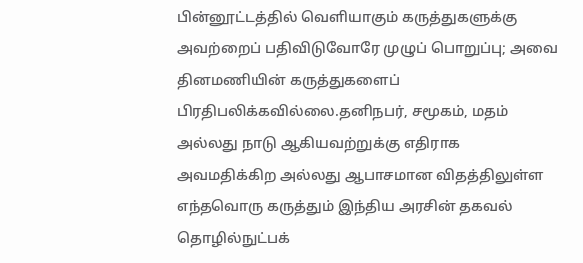பின்னூட்டத்தில் வெளியாகும் கருத்துகளுக்கு அவற்றைப் பதிவிடுவோரே முழுப் பொறுப்பு; அவை தினமணியின் கருத்துகளைப் பிரதிபலிக்கவில்லை.தனிநபர், சமூகம், மதம் அல்லது நாடு ஆகியவற்றுக்கு எதிராக அவமதிக்கிற அல்லது ஆபாசமான விதத்திலுள்ள எந்தவொரு கருத்தும் இந்திய அரசின் தகவல் தொழில்நுட்பக்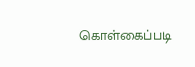கொள்கைப்படி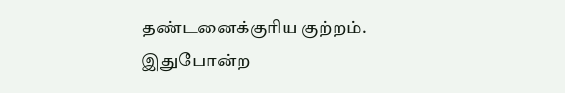தண்டனைக்குரிய குற்றம். இதுபோன்ற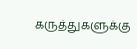கருத்துகளுக்கு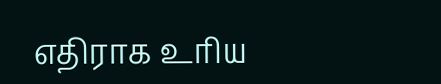எதிராக உரிய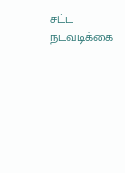சட்ட நடவடிக்கை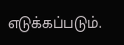எடுக்கப்படும்.